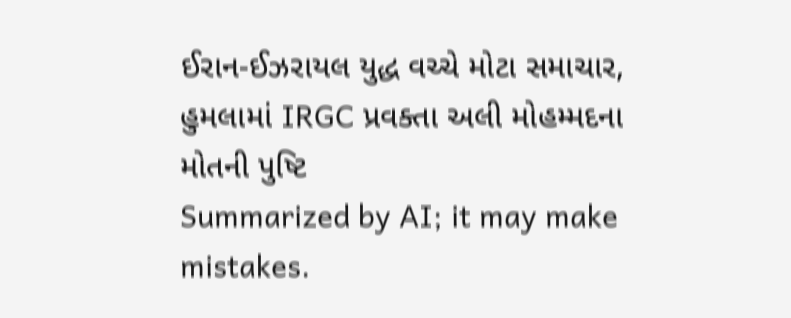ઈરાન-ઈઝરાયલ યુદ્ધ વચ્ચે મોટા સમાચાર, હુમલામાં IRGC પ્રવક્તા અલી મોહમ્મદના મોતની પુષ્ટિ
Summarized by AI; it may make mistakes.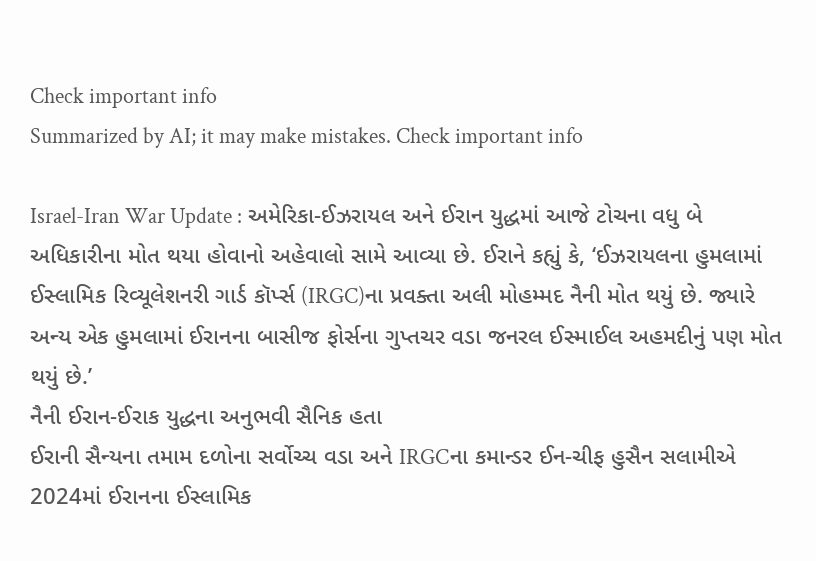Check important info
Summarized by AI; it may make mistakes. Check important info

Israel-Iran War Update : અમેરિકા-ઈઝરાયલ અને ઈરાન યુદ્ધમાં આજે ટોચના વધુ બે અધિકારીના મોત થયા હોવાનો અહેવાલો સામે આવ્યા છે. ઈરાને કહ્યું કે, ‘ઈઝરાયલના હુમલામાં ઈસ્લામિક રિવ્યૂલેશનરી ગાર્ડ કૉર્પ્સ (IRGC)ના પ્રવક્તા અલી મોહમ્મદ નૈની મોત થયું છે. જ્યારે અન્ય એક હુમલામાં ઈરાનના બાસીજ ફોર્સના ગુપ્તચર વડા જનરલ ઈસ્માઈલ અહમદીનું પણ મોત થયું છે.’
નૈની ઈરાન-ઈરાક યુદ્ધના અનુભવી સૈનિક હતા
ઈરાની સૈન્યના તમામ દળોના સર્વોચ્ચ વડા અને IRGCના કમાન્ડર ઈન-ચીફ હુસૈન સલામીએ 2024માં ઈરાનના ઈસ્લામિક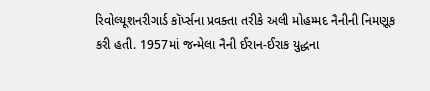રિવોલ્યૂશનરીગાર્ડ કૉર્પ્સના પ્રવક્તા તરીકે અલી મોહમ્મદ નૈનીની નિમણૂક કરી હતી. 1957માં જન્મેલા નૈની ઈરાન-ઈરાક યુદ્ધના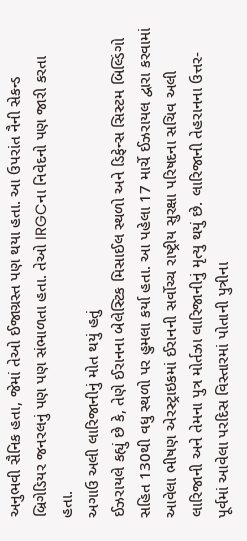અનુભવી સૈનિક હતા, જેમાં તેઓ ઈજાગ્રસ્ત પણ થયા હતા. આ ઉપરાંત નૈની સેકન્ડ બ્રિગેડિયર જનરલનું પણ પણ સંભાળતા હતા. તેઓ IRGCના નિવેદનો પણ જારી કરતા હતા.
અગાઉ અલી લારિજાનીનું મોત થયું હતું
ઈઝરાયલે કહ્યું છે કે, તેણે ઈરાનના બેલેસ્ટિક મિસાઈલ સ્થળો અને ડિફેન્સ સિસ્ટમ બિલ્ડિંગો સહિત 130થી વધુ સ્થળો પર હુમલા કર્યા હતા. આ પહેલા 17 માર્ચે ઈઝરાયલ દ્વારા કરવામાં આવેલા ભીષણ એરસ્ટ્રાઇકમાં ઈરાનની સર્વોચ્ચ રાષ્ટ્રીય સુરક્ષા પરિષદના સચિવ અલી લારિજાની અને તેમના પુત્ર મોર્તઝા લારિજાનીનું મૃત્યુ થયું છે. લારિજાની તેહરાનના ઉત્તર-પૂર્વમાં આવેલા પરદિસ વિસ્તારમાં પોતાની પુત્રીના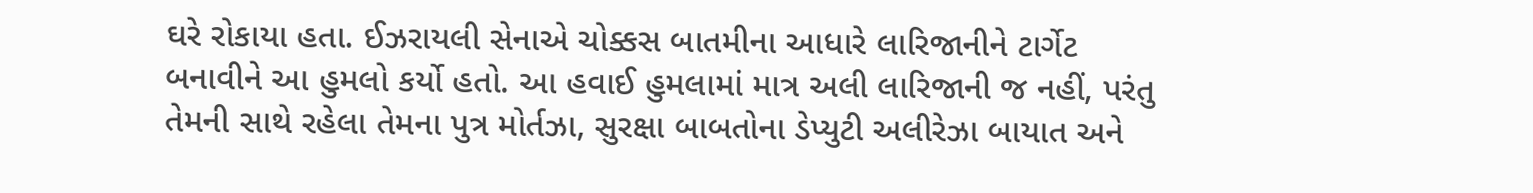ઘરે રોકાયા હતા. ઈઝરાયલી સેનાએ ચોક્કસ બાતમીના આધારે લારિજાનીને ટાર્ગેટ બનાવીને આ હુમલો કર્યો હતો. આ હવાઈ હુમલામાં માત્ર અલી લારિજાની જ નહીં, પરંતુ તેમની સાથે રહેલા તેમના પુત્ર મોર્તઝા, સુરક્ષા બાબતોના ડેપ્યુટી અલીરેઝા બાયાત અને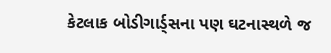કેટલાક બોડીગાર્ડ્સના પણ ઘટનાસ્થળે જ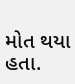મોત થયા હતા.